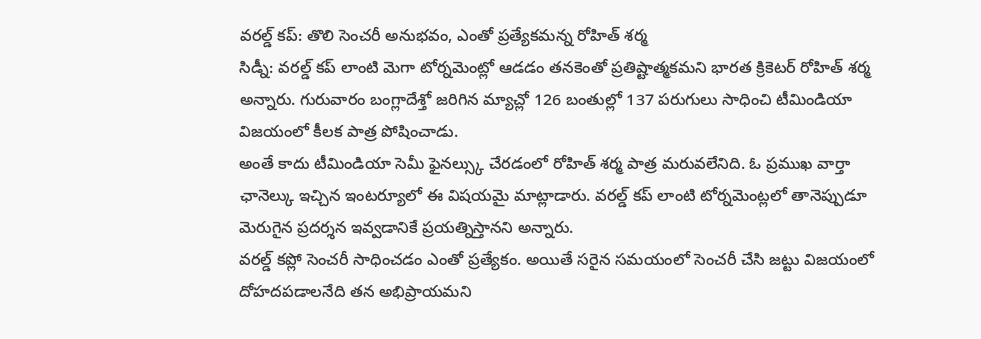వరల్డ్ కప్: తొలి సెంచరీ అనుభవం, ఎంతో ప్రత్యేకమన్న రోహిత్ శర్మ
సిడ్నీ: వరల్డ్ కప్ లాంటి మెగా టోర్నమెంట్లో ఆడడం తనకెంతో ప్రతిష్టాత్మకమని భారత క్రికెటర్ రోహిత్ శర్మ అన్నారు. గురువారం బంగ్లాదేశ్తో జరిగిన మ్యాచ్లో 126 బంతుల్లో 137 పరుగులు సాధించి టీమిండియా విజయంలో కీలక పాత్ర పోషించాడు.
అంతే కాదు టీమిండియా సెమీ ఫైనల్స్కు చేరడంలో రోహిత్ శర్మ పాత్ర మరువలేనిది. ఓ ప్రముఖ వార్తా ఛానెల్కు ఇచ్చిన ఇంటర్యూలో ఈ విషయమై మాట్లాడారు. వరల్డ్ కప్ లాంటి టోర్నమెంట్లలో తానెప్పుడూ మెరుగైన ప్రదర్శన ఇవ్వడానికే ప్రయత్నిస్తానని అన్నారు.
వరల్డ్ కప్లో సెంచరీ సాధించడం ఎంతో ప్రత్యేకం. అయితే సరైన సమయంలో సెంచరీ చేసి జట్టు విజయంలో దోహదపడాలనేది తన అభిప్రాయమని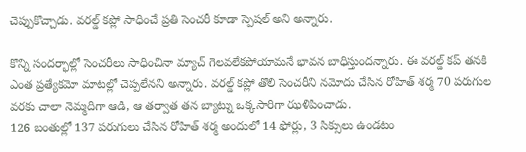చెప్పుకొచ్చాడు. వరల్డ్ కప్లో సాధించే ప్రతి సెంచరీ కూడా స్పెషల్ అని అన్నారు.

కొన్ని సందర్భాల్లో సెంచరీలు సాధించినా మ్యాచ్ గెలవలేకపోయామనే భావన బాధిస్తుందన్నారు. ఈ వరల్డ్ కప్ తనకి ఎంత ప్రత్యేకమో మాటల్లో చెప్పలేనని అన్నారు. వరల్డ్ కప్లో తొలి సెంచరీని నమోదు చేసిన రోహిత్ శర్మ 70 పరుగుల వరకు చాలా నెమ్మదిగా ఆడి, ఆ తర్వాత తన బ్యాట్ను ఒక్కసారిగా ఝళిపించాడు.
126 బంతుల్లో 137 పరుగులు చేసిన రోహిత్ శర్మ అందులో 14 ఫోర్లు, 3 సిక్సులు ఉండటం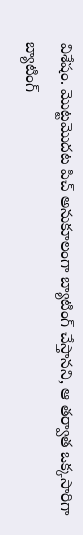విశేషం. మొట్టమొదట పిచ్ అనుకూలంగా బ్యాటింగ్ చేస్తానని, ఆ తర్వాత ఒక్కసారిగా బ్యాటింగ్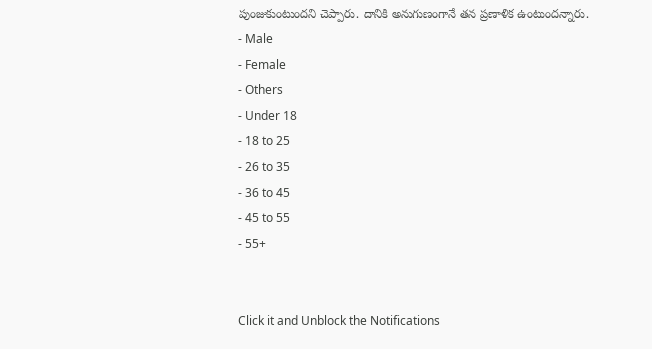పుంజుకుంటుందని చెప్పారు. దానికి అనుగుణంగానే తన ప్రణాళిక ఉంటుందన్నారు.
- Male
- Female
- Others
- Under 18
- 18 to 25
- 26 to 35
- 36 to 45
- 45 to 55
- 55+


Click it and Unblock the Notifications